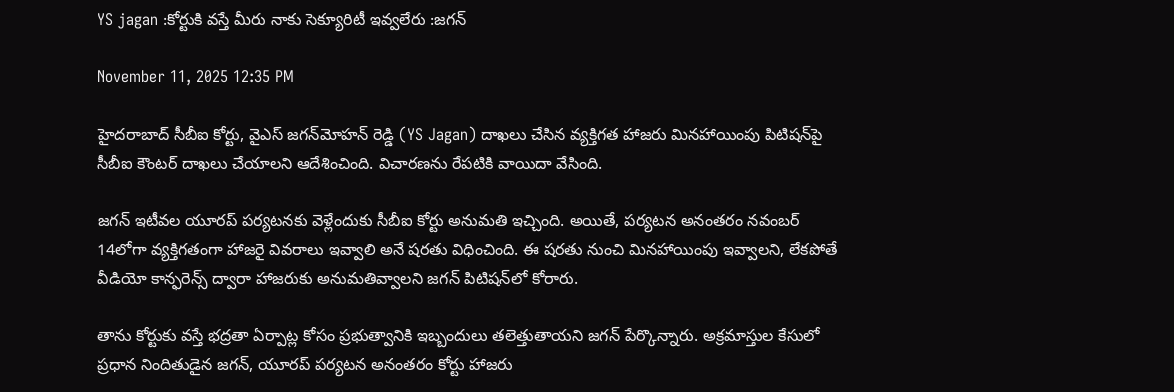YS jagan :కోర్టుకి వస్తే మీరు నాకు సెక్యూరిటీ ఇవ్వలేరు :జగన్

November 11, 2025 12:35 PM

హైదరాబాద్ సీబీఐ కోర్టు, వైఎస్ జగన్‌మోహన్ రెడ్డి (YS Jagan) దాఖలు చేసిన వ్యక్తిగత హాజరు మినహాయింపు పిటిషన్‌పై సీబీఐ కౌంటర్ దాఖలు చేయాలని ఆదేశించింది. విచారణను రేపటికి వాయిదా వేసింది.

జగన్ ఇటీవల యూరప్ పర్యటనకు వెళ్లేందుకు సీబీఐ కోర్టు అనుమతి ఇచ్చింది. అయితే, పర్యటన అనంతరం నవంబర్ 14లోగా వ్యక్తిగతంగా హాజరై వివరాలు ఇవ్వాలి అనే షరతు విధించింది. ఈ షరతు నుంచి మినహాయింపు ఇవ్వాలని, లేకపోతే వీడియో కాన్ఫరెన్స్ ద్వారా హాజరుకు అనుమతివ్వాలని జగన్ పిటిషన్‌లో కోరారు.

తాను కోర్టుకు వస్తే భద్రతా ఏర్పాట్ల కోసం ప్రభుత్వానికి ఇబ్బందులు తలెత్తుతాయని జగన్ పేర్కొన్నారు. అక్రమాస్తుల కేసులో ప్రధాన నిందితుడైన జగన్, యూరప్ పర్యటన అనంతరం కోర్టు హాజరు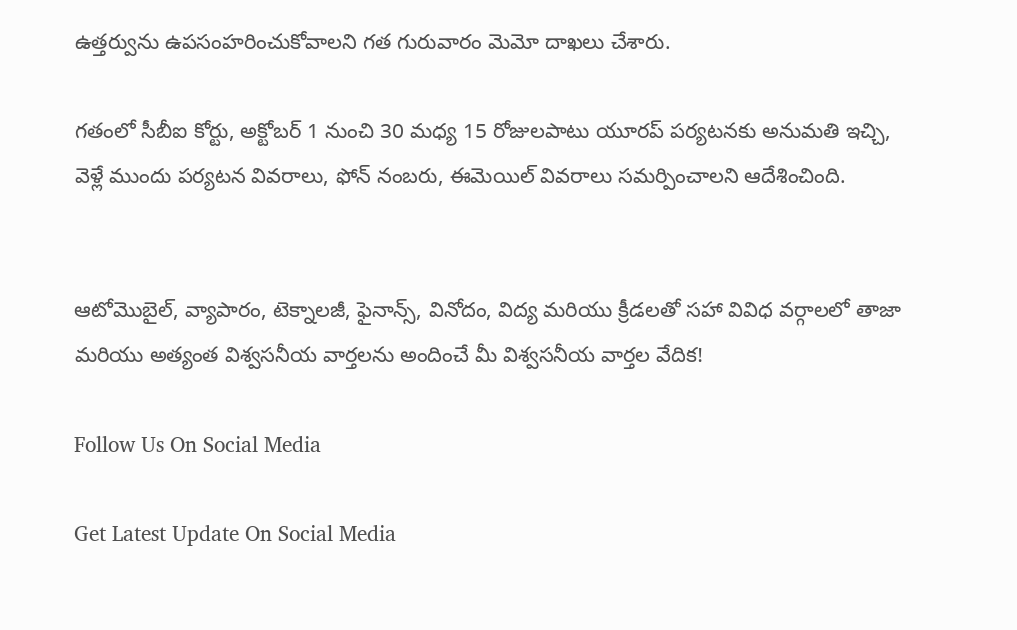ఉత్తర్వును ఉపసంహరించుకోవాలని గత గురువారం మెమో దాఖలు చేశారు.

గతంలో సీబీఐ కోర్టు, అక్టోబర్ 1 నుంచి 30 మధ్య 15 రోజులపాటు యూరప్ పర్యటనకు అనుమతి ఇచ్చి, వెళ్లే ముందు పర్యటన వివరాలు, ఫోన్ నంబరు, ఈమెయిల్ వివరాలు సమర్పించాలని ఆదేశించింది.


ఆటోమొబైల్, వ్యాపారం, టెక్నాలజీ, ఫైనాన్స్, వినోదం, విద్య మరియు క్రీడలతో సహా వివిధ వర్గాలలో తాజా మరియు అత్యంత విశ్వసనీయ వార్తలను అందించే మీ విశ్వసనీయ వార్తల వేదిక!

Follow Us On Social Media

Get Latest Update On Social Media